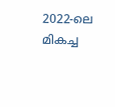2022-ലെ മികച്ച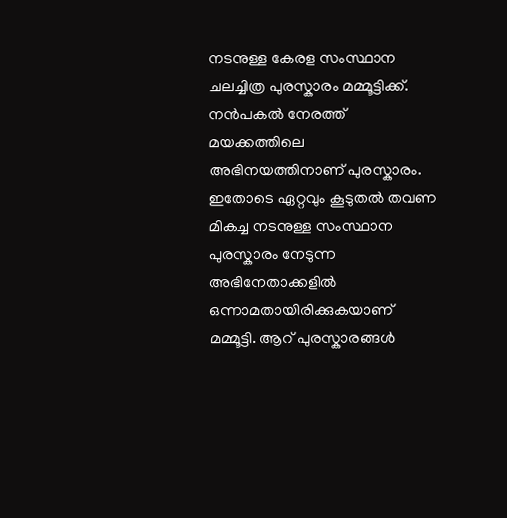നടനുള്ള കേരള സംസ്ഥാന ചലച്ചിത്ര പുരസ്കാരം മമ്മൂട്ടിക്ക്. നൻപകൽ നേരത്ത് മയക്കത്തിലെ അഭിനയത്തിനാണ് പുരസ്കാരം. ഇതോടെ ഏറ്റവും കൂടുതൽ തവണ മികച്ച നടനുള്ള സംസ്ഥാന പുരസ്കാരം നേടുന്ന അഭിനേതാക്കളിൽ ഒന്നാമതായിരിക്കുകയാണ് മമ്മൂട്ടി. ആറ് പുരസ്കാരങ്ങൾ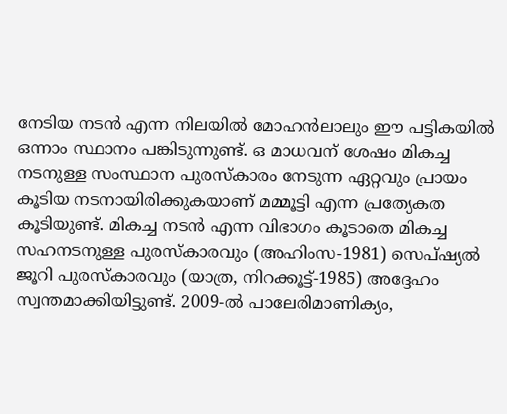നേടിയ നടൻ എന്ന നിലയിൽ മോഹൻലാലും ഈ പട്ടികയിൽ ഒന്നാം സ്ഥാനം പങ്കിടുന്നുണ്ട്. ഒ മാധവന് ശേഷം മികച്ച നടനുള്ള സംസ്ഥാന പുരസ്കാരം നേടുന്ന ഏറ്റവും പ്രായം കൂടിയ നടനായിരിക്കുകയാണ് മമ്മൂട്ടി എന്ന പ്രത്യേകത കൂടിയുണ്ട്. മികച്ച നടൻ എന്ന വിഭാഗം കൂടാതെ മികച്ച സഹനടനുള്ള പുരസ്കാരവും (അഹിംസ-1981) സെപ്ഷ്യൽ ജൂറി പുരസ്കാരവും (യാത്ര, നിറക്കൂട്ട്-1985) അദ്ദേഹം സ്വന്തമാക്കിയിട്ടുണ്ട്. 2009-ൽ പാലേരിമാണിക്യം,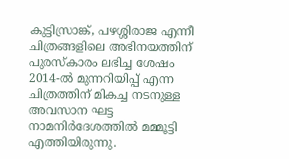കുട്ടിസ്രാങ്ക്, പഴശ്ശിരാജ എന്നീ ചിത്രങ്ങളിലെ അഭിനയത്തിന് പുരസ്കാരം ലഭിച്ച ശേഷം 2014-ൽ മുന്നറിയിപ്പ് എന്ന ചിത്രത്തിന് മികച്ച നടനുള്ള അവസാന ഘട്ട നാമനിർദേശത്തിൽ മമ്മൂട്ടി എത്തിയിരുന്നു.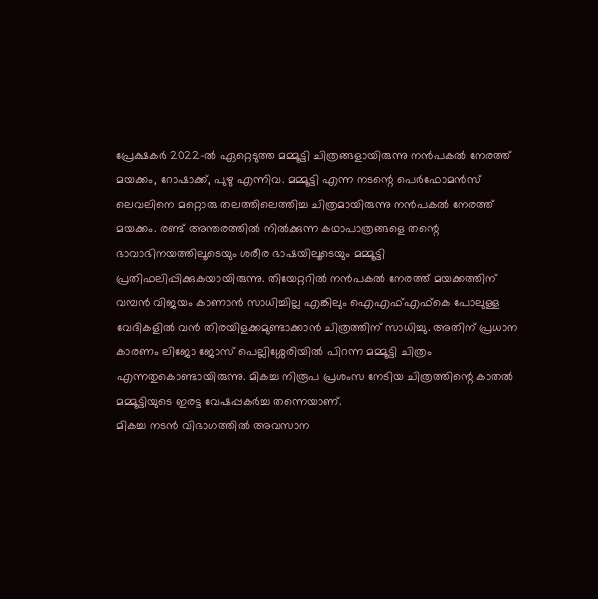പ്രേക്ഷകർ 2022-ൽ ഏറ്റെടുത്ത മമ്മൂട്ടി ചിത്രങ്ങളായിരുന്നു നൻപകൽ നേരത്ത് മയക്കം, റോഷാക്ക്, പുഴു എന്നിവ. മമ്മൂട്ടി എന്ന നടന്റെ പെർഫോമൻസ് ലെവലിനെ മറ്റൊരു തലത്തിലെത്തിച്ച ചിത്രമായിരുന്നു നൻപകൽ നേരത്ത് മയക്കം. രണ്ട് അന്തരത്തിൽ നിൽക്കുന്ന കഥാപാത്രങ്ങളെ തന്റെ ഭാവാഭിനയത്തിലൂടെയും ശരീര ഭാഷയിലൂടെയും മമ്മൂട്ടി പ്രതിഫലിപ്പിക്കുകയായിരുന്നു. തിയേറ്ററിൽ നൻപകൽ നേരത്ത് മയക്കത്തിന് വമ്പൻ വിജയം കാണാൻ സാധിച്ചില്ല എങ്കിലും ഐഎഫ്എഫ്കെ പോലുള്ള വേദികളിൽ വൻ തിരയിളക്കമുണ്ടാക്കാൻ ചിത്രത്തിന് സാധിച്ചു. അതിന് പ്രധാന കാരണം ലിജോ ജോസ് പെല്ലിശ്ശേരിയിൽ പിറന്ന മമ്മൂട്ടി ചിത്രം എന്നതുകൊണ്ടായിരുന്നു. മികച്ച നിരൂപ പ്രശംസ നേടിയ ചിത്രത്തിന്റെ കാതൽ മമ്മൂട്ടിയുടെ ഇരട്ട വേഷപ്പകർച്ച തന്നെയാണ്.
മികച്ച നടൻ വിഭാഗത്തിൽ അവസാന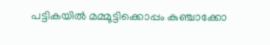പട്ടികയിൽ മമ്മൂട്ടിക്കൊപ്പം കുഞ്ചാക്കോ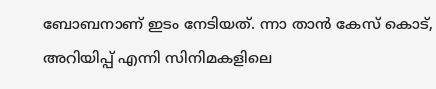ബോബനാണ് ഇടം നേടിയത്. ന്നാ താൻ കേസ് കൊട്, അറിയിപ്പ് എന്നി സിനിമകളിലെ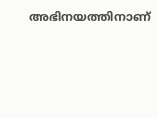അഭിനയത്തിനാണ്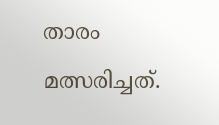താരം മത്സരിച്ചത്.